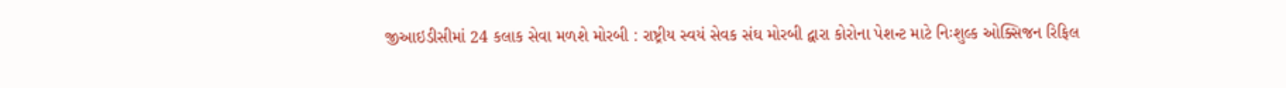જીઆઇડીસીમાં 24 કલાક સેવા મળશે મોરબી : રાષ્ટ્રીય સ્વયં સેવક સંઘ મોરબી દ્વારા કોરોના પેશન્ટ માટે નિઃશુલ્ક ઓક્સિજન રિફિલ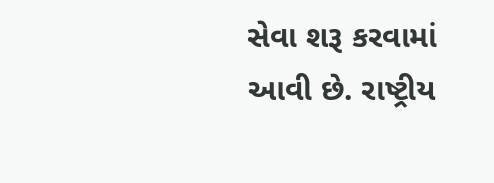સેવા શરૂ કરવામાં આવી છે. રાષ્ટ્રીય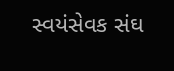સ્વયંસેવક સંઘ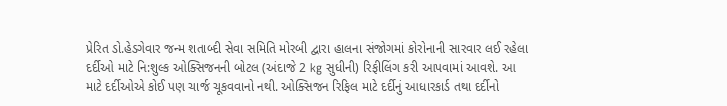પ્રેરિત ડો.હેડગેવાર જન્મ શતાબ્દી સેવા સમિતિ મોરબી દ્વારા હાલના સંજોગમાં કોરોનાની સારવાર લઈ રહેલા દર્દીઓ માટે નિ:શુલ્ક ઓક્સિજનની બોટલ (અંદાજે 2 kg સુધીની) રિફીલિંગ કરી આપવામાં આવશે. આ માટે દર્દીઓએ કોઈ પણ ચાર્જ ચૂકવવાનો નથી. ઓક્સિજન રિફિલ માટે દર્દીનું આધારકાર્ડ તથા દર્દીનો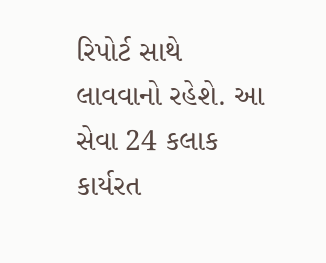રિપોર્ટ સાથે લાવવાનો રહેશે. આ સેવા 24 કલાક કાર્યરત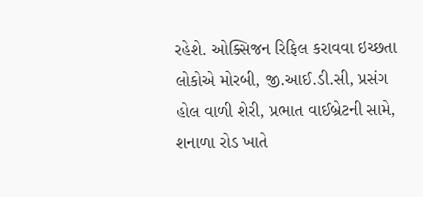રહેશે. ઓક્સિજન રિફિલ કરાવવા ઇચ્છતા લોકોએ મોરબી, જી.આઈ.ડી.સી, પ્રસંગ હોલ વાળી શેરી, પ્રભાત વાઈબ્રેટની સામે, શનાળા રોડ ખાતે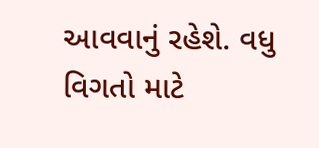આવવાનું રહેશે. વધુ વિગતો માટે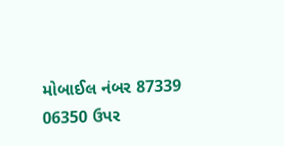મોબાઈલ નંબર 87339 06350 ઉપર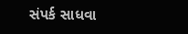સંપર્ક સાધવા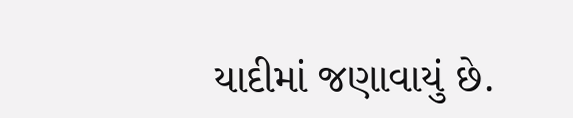યાદીમાં જણાવાયું છે.